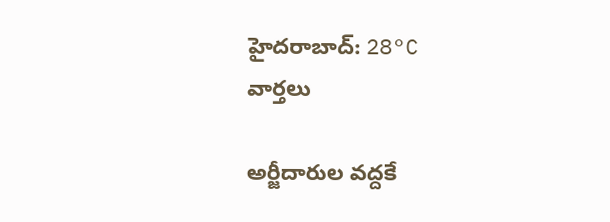హైదరాబాద్: 28°C
వార్తలు

అర్జీదారుల వద్దకే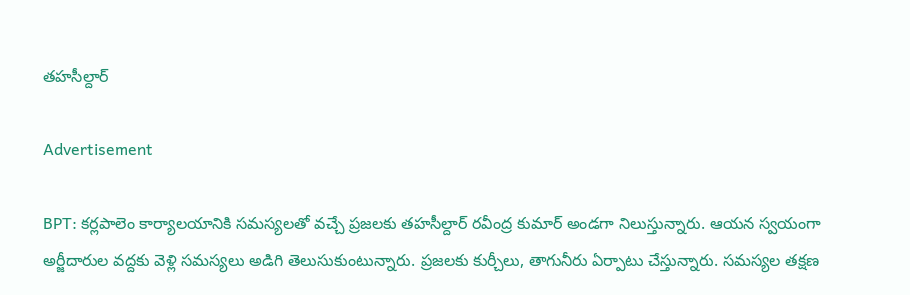తహసీల్దార్

Advertisement

BPT: కర్లపాలెం కార్యాలయానికి సమస్యలతో వచ్చే ప్రజలకు తహసీల్దార్ రవీంద్ర కుమార్ అండగా నిలుస్తున్నారు. ఆయన స్వయంగా అర్జీదారుల వద్దకు వెళ్లి సమస్యలు అడిగి తెలుసుకుంటున్నారు. ప్రజలకు కుర్చీలు, తాగునీరు ఏర్పాటు చేస్తున్నారు. సమస్యల తక్షణ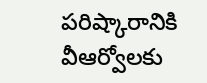పరిష్కారానికి వీఆర్వోలకు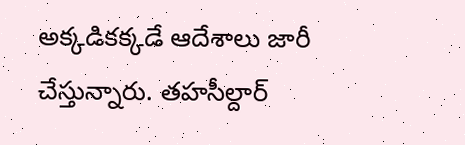అక్కడికక్కడే ఆదేశాలు జారీ చేస్తున్నారు. తహసీల్దార్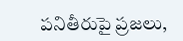పనితీరుపై ప్రజలు,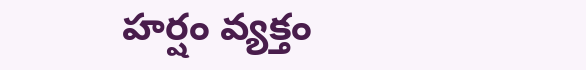హర్షం వ్యక్తం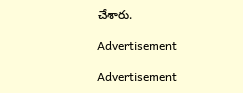చేశారు.

Advertisement

Advertisement